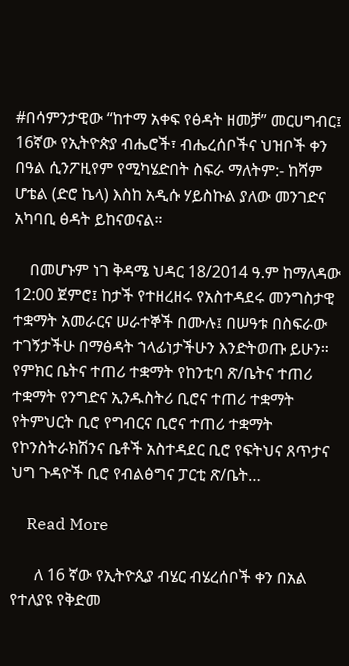#በሳምንታዊው “ከተማ አቀፍ የፅዳት ዘመቻ” መርሀግብር፤ 16ኛው የኢትዮጵያ ብሔሮች፣ ብሔረሰቦችና ህዝቦች ቀን በዓል ሲንፖዚየም የሚካሄድበት ስፍራ ማለትም:- ከሻም ሆቴል (ድሮ ኬላ) እስከ አዲሱ ሃይስኩል ያለው መንገድና አካባቢ ፅዳት ይከናወናል።

    በመሆኑም ነገ ቅዳሜ ህዳር 18/2014 ዓ.ም ከማለዳው 12:00 ጀምሮ፤ ከታች የተዘረዘሩ የአስተዳደሩ መንግስታዊ ተቋማት አመራርና ሠራተኞች በሙሉ፤ በሠዓቱ በስፍራው ተገኝታችሁ በማፅዳት ኀላፊነታችሁን እንድትወጡ ይሁን። የምክር ቤትና ተጠሪ ተቋማት የከንቲባ ጽ/ቤትና ተጠሪ ተቋማት የንግድና ኢንዱስትሪ ቢሮና ተጠሪ ተቋማት የትምህርት ቢሮ የግብርና ቢሮና ተጠሪ ተቋማት የኮንስትራክሽንና ቤቶች አስተዳደር ቢሮ የፍትህና ጸጥታና ህግ ጉዳዮች ቢሮ የብልፅግና ፓርቲ ጽ/ቤት…

    Read More

      ለ 16 ኛው የኢትዮጲያ ብሄር ብሄረሰቦች ቀን በአል የተለያዩ የቅድመ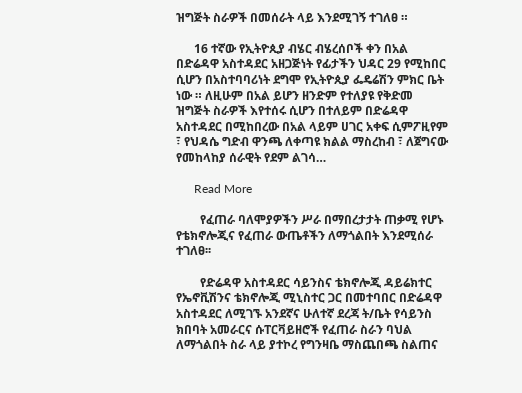ዝግጅት ስራዎች በመሰራት ላይ እንደሚገኝ ተገለፀ ።

      16 ተኛው የኢትዮጲያ ብሄር ብሄረሰቦች ቀን በአል በድሬዳዋ አስተዳደር አዘጋጅነት የፊታችን ህዳር 29 የሚከበር ሲሆን በአስተባባሪነት ደግሞ የኢትዮጲያ ፌዴሬሽን ምክር ቤት ነው ። ለዚሁም በአል ይሆን ዘንድም የተለያዩ የቅድመ ዝግጅት ስራዎች እየተሰሩ ሲሆን በተለይም በድሬዳዋ አስተዳደር በሚከበረው በአል ላይም ሀገር አቀፍ ሲምፖዚየም ፣ የህዳሴ ግድብ ዋንጫ ለቀጣዩ ክልል ማስረከብ ፣ ለጀግናው የመከላከያ ሰራዊት የደም ልገሳ…

      Read More

        የፈጠራ ባለሞያዎችን ሥራ በማበረታታት ጠቃሚ የሆኑ የቴክኖሎጂና የፈጠራ ውጤቶችን ለማጎልበት እንደሚሰራ ተገለፀ፡፡

        የድሬዳዋ አስተዳደር ሳይንስና ቴክኖሎጂ ዳይሬክተር የኤኖቪሽንና ቴክኖሎጂ ሚኒስተር ጋር በመተባበር በድሬዳዋ አስተዳደር ለሚገኙ አንደኛና ሁለተኛ ደረጃ ት/ቤት የሳይንስ ክበባት አመራርና ሱፐርቫይዘሮች የፈጠራ ስራን ባህል ለማጎልበት ስራ ላይ ያተኮረ የግንዛቤ ማስጨበጫ ስልጠና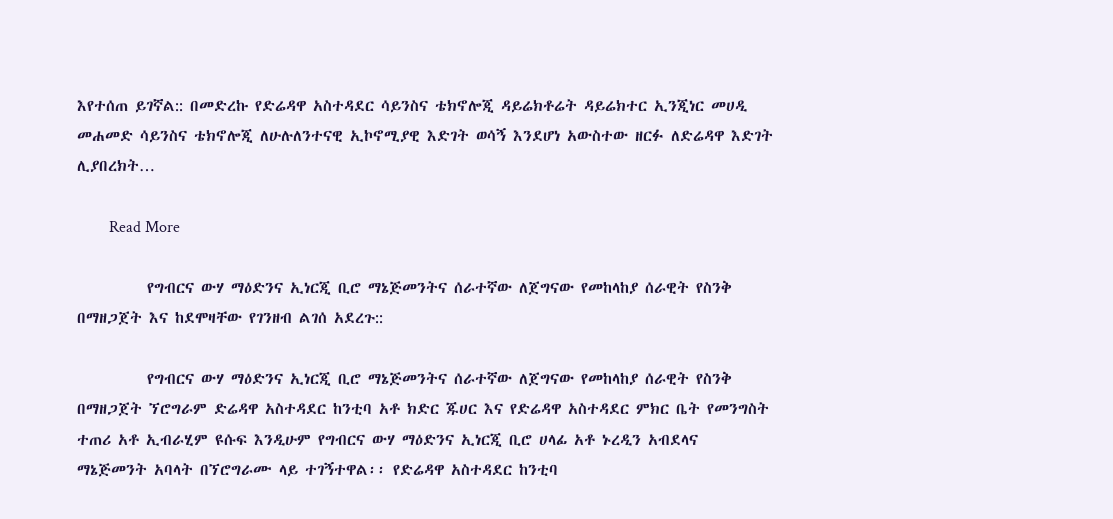እየተሰጠ ይገኛል:: በመድረኩ የድሬዳዋ አስተዳደር ሳይንስና ቴክኖሎጂ ዳይሬክቶሬት ዳይሬክተር ኢንጂነር መሀዲ መሐመድ ሳይንስና ቴክኖሎጂ ለሁሉለንተናዊ ኢኮኖሚያዊ እድገት ወሳኝ እንደሆነ አውስተው ዘርፉ ለድሬዳዋ እድገት ሊያበረክት…

        Read More

          የግብርና ውሃ ማዕድንና ኢነርጂ ቢሮ ማኔጅመንትና ሰራተኛው ለጀግናው የመከላከያ ሰራዊት የስንቅ በማዘጋጀት እና ከደሞዛቸው የገንዘብ ልገሰ አደረጉ::

          የግብርና ውሃ ማዕድንና ኢነርጂ ቢሮ ማኔጅመንትና ሰራተኛው ለጀግናው የመከላከያ ሰራዊት የስንቅ በማዘጋጀት ኘሮግራም ድሬዳዋ አስተዳደር ከንቲባ አቶ ክድር ጁሀር እና የድሬዳዋ አስተዳደር ምክር ቤት የመንግስት ተጠሪ አቶ ኢብራሂም ዩሱፍ እንዲሁም የግብርና ውሃ ማዕድንና ኢነርጂ ቢሮ ሀላፊ አቶ ኑረዲን አብደላና ማኔጅመንት አባላት በኘሮግራሙ ላይ ተገኝተዋል፡፡ የድሬዳዋ አስተዳደር ከንቲባ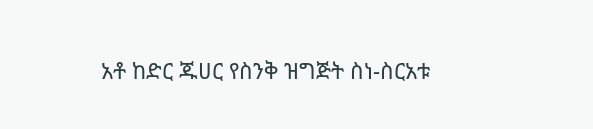አቶ ከድር ጁሀር የስንቅ ዝግጅት ስነ-ስርአቱ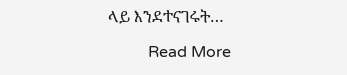ላይ እንደተናገሩት…

          Read More